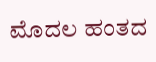ಮೊದಲ ಹಂತದ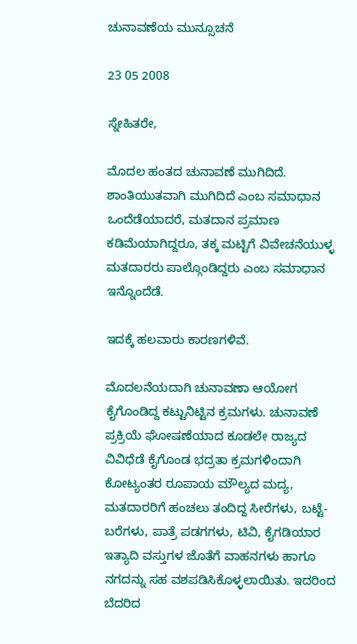ಚುನಾವಣೆಯ ಮುನ್ಸೂಚನೆ

23 05 2008

ಸ್ನೇಹಿತರೇ,

ಮೊದಲ ಹಂತದ ಚುನಾವಣೆ ಮುಗಿದಿದೆ. ಶಾಂತಿಯುತವಾಗಿ ಮುಗಿದಿದೆ ಎಂಬ ಸಮಾಧಾನ ಒಂದೆಡೆಯಾದರೆ, ಮತದಾನ ಪ್ರಮಾಣ ಕಡಿಮೆಯಾಗಿದ್ದರೂ, ತಕ್ಕ ಮಟ್ಟಿಗೆ ವಿವೇಚನೆಯುಳ್ಳ ಮತದಾರರು ಪಾಲ್ಗೊಂಡಿದ್ದರು ಎಂಬ ಸಮಾಧಾನ ಇನ್ನೊಂದೆಡೆ.

ಇದಕ್ಕೆ ಹಲವಾರು ಕಾರಣಗಳಿವೆ.

ಮೊದಲನೆಯದಾಗಿ ಚುನಾವಣಾ ಆಯೋಗ ಕೈಗೊಂಡಿದ್ದ ಕಟ್ಟುನಿಟ್ಟಿನ ಕ್ರಮಗಳು. ಚುನಾವಣೆ ಪ್ರಕ್ರಿಯೆ ಘೋಷಣೆಯಾದ ಕೂಡಲೇ ರಾಜ್ಯದ ವಿವಿಧೆಡೆ ಕೈಗೊಂಡ ಭದ್ರತಾ ಕ್ರಮಗಳಿಂದಾಗಿ ಕೋಟ್ಯಂತರ ರೂಪಾಯ ಮೌಲ್ಯದ ಮದ್ಯ, ಮತದಾರರಿಗೆ ಹಂಚಲು ತಂದಿದ್ದ ಸೀರೆಗಳು, ಬಟ್ಟೆ-ಬರೆಗಳು, ಪಾತ್ರೆ ಪಡಗಗಳು, ಟಿವಿ, ಕೈಗಡಿಯಾರ ಇತ್ಯಾದಿ ವಸ್ತುಗಳ ಜೊತೆಗೆ ವಾಹನಗಳು ಹಾಗೂ ನಗದನ್ನು ಸಹ ವಶಪಡಿಸಿಕೊಳ್ಳಲಾಯಿತು. ಇದರಿಂದ ಬೆದರಿದ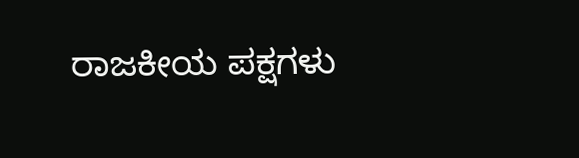ರಾಜಕೀಯ ಪಕ್ಷಗಳು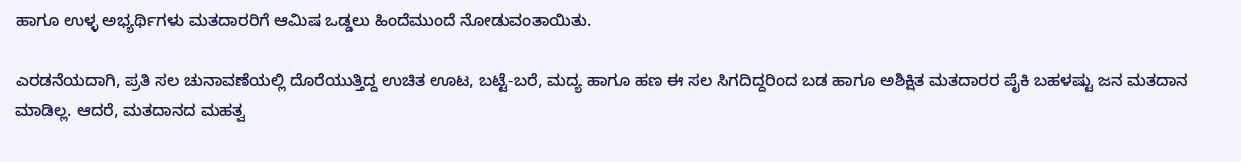ಹಾಗೂ ಉಳ್ಳ ಅಭ್ಯರ್ಥಿಗಳು ಮತದಾರರಿಗೆ ಆಮಿಷ ಒಡ್ಡಲು ಹಿಂದೆಮುಂದೆ ನೋಡುವಂತಾಯಿತು.

ಎರಡನೆಯದಾಗಿ, ಪ್ರತಿ ಸಲ ಚುನಾವಣೆಯಲ್ಲಿ ದೊರೆಯುತ್ತಿದ್ದ ಉಚಿತ ಊಟ, ಬಟ್ಟೆ-ಬರೆ, ಮದ್ಯ ಹಾಗೂ ಹಣ ಈ ಸಲ ಸಿಗದಿದ್ದರಿಂದ ಬಡ ಹಾಗೂ ಅಶಿಕ್ಷಿತ ಮತದಾರರ ಪೈಕಿ ಬಹಳಷ್ಟು ಜನ ಮತದಾನ ಮಾಡಿಲ್ಲ. ಆದರೆ, ಮತದಾನದ ಮಹತ್ವ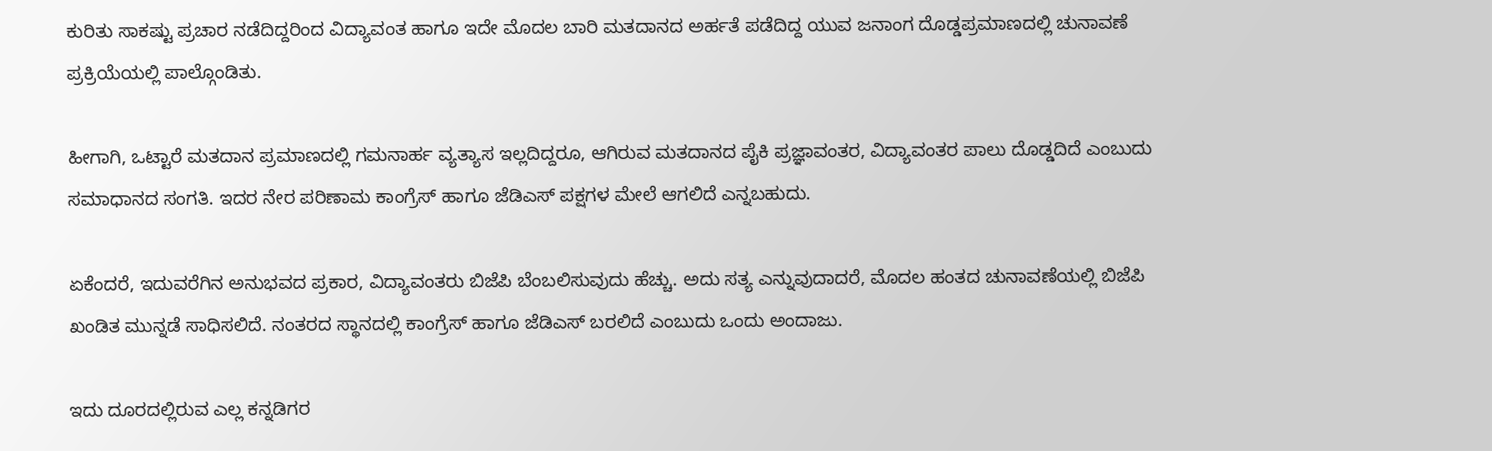ಕುರಿತು ಸಾಕಷ್ಟು ಪ್ರಚಾರ ನಡೆದಿದ್ದರಿಂದ ವಿದ್ಯಾವಂತ ಹಾಗೂ ಇದೇ ಮೊದಲ ಬಾರಿ ಮತದಾನದ ಅರ್ಹತೆ ಪಡೆದಿದ್ದ ಯುವ ಜನಾಂಗ ದೊಡ್ಡಪ್ರಮಾಣದಲ್ಲಿ ಚುನಾವಣೆ ಪ್ರಕ್ರಿಯೆಯಲ್ಲಿ ಪಾಲ್ಗೊಂಡಿತು.

ಹೀಗಾಗಿ, ಒಟ್ಟಾರೆ ಮತದಾನ ಪ್ರಮಾಣದಲ್ಲಿ ಗಮನಾರ್ಹ ವ್ಯತ್ಯಾಸ ಇಲ್ಲದಿದ್ದರೂ, ಆಗಿರುವ ಮತದಾನದ ಪೈಕಿ ಪ್ರಜ್ಞಾವಂತರ, ವಿದ್ಯಾವಂತರ ಪಾಲು ದೊಡ್ಡದಿದೆ ಎಂಬುದು ಸಮಾಧಾನದ ಸಂಗತಿ. ಇದರ ನೇರ ಪರಿಣಾಮ ಕಾಂಗ್ರೆಸ್‌ ಹಾಗೂ ಜೆಡಿಎಸ್‌ ಪಕ್ಷಗಳ ಮೇಲೆ ಆಗಲಿದೆ ಎನ್ನಬಹುದು.

ಏಕೆಂದರೆ, ಇದುವರೆಗಿನ ಅನುಭವದ ಪ್ರಕಾರ, ವಿದ್ಯಾವಂತರು ಬಿಜೆಪಿ ಬೆಂಬಲಿಸುವುದು ಹೆಚ್ಚು. ಅದು ಸತ್ಯ ಎನ್ನುವುದಾದರೆ, ಮೊದಲ ಹಂತದ ಚುನಾವಣೆಯಲ್ಲಿ ಬಿಜೆಪಿ ಖಂಡಿತ ಮುನ್ನಡೆ ಸಾಧಿಸಲಿದೆ. ನಂತರದ ಸ್ಥಾನದಲ್ಲಿ ಕಾಂಗ್ರೆಸ್‌ ಹಾಗೂ ಜೆಡಿಎಸ್‌ ಬರಲಿದೆ ಎಂಬುದು ಒಂದು ಅಂದಾಜು.

ಇದು ದೂರದಲ್ಲಿರುವ ಎಲ್ಲ ಕನ್ನಡಿಗರ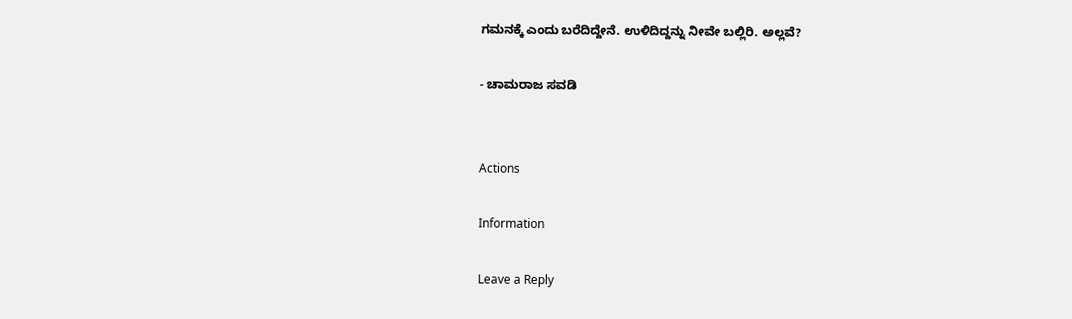ಗಮನಕ್ಕೆ ಎಂದು ಬರೆದಿದ್ದೇನೆ. ಉಳಿದಿದ್ದನ್ನು ನೀವೇ ಬಲ್ಲಿರಿ. ಅಲ್ಲವೆ?

- ಚಾಮರಾಜ ಸವಡಿ


Actions

Information

Leave a Reply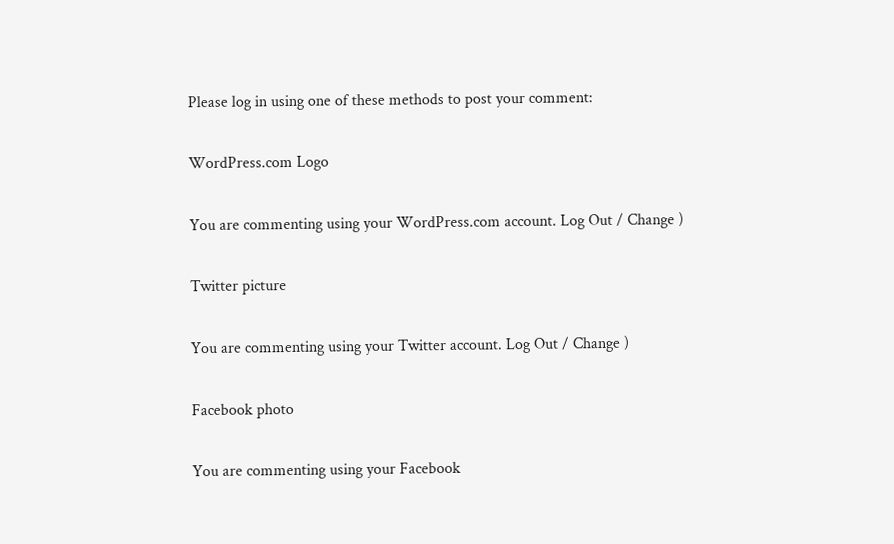Please log in using one of these methods to post your comment:

WordPress.com Logo

You are commenting using your WordPress.com account. Log Out / Change )

Twitter picture

You are commenting using your Twitter account. Log Out / Change )

Facebook photo

You are commenting using your Facebook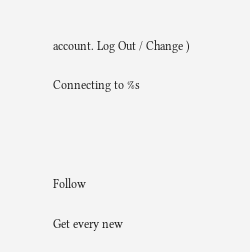account. Log Out / Change )

Connecting to %s




Follow

Get every new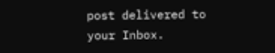post delivered to your Inbox.